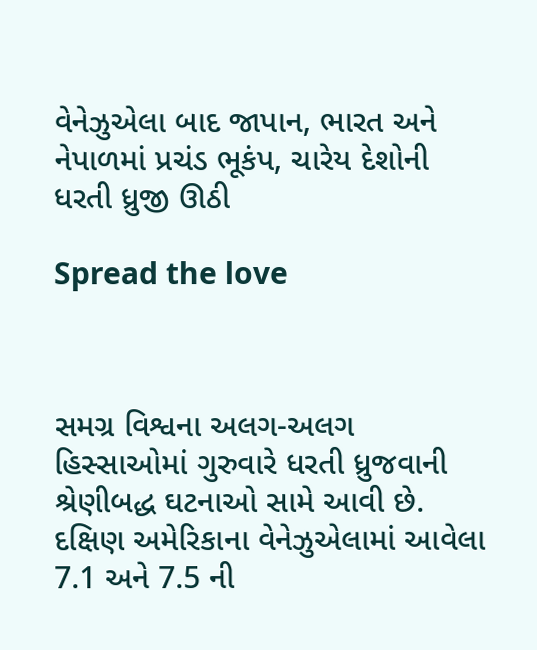વેનેઝુએલા બાદ જાપાન, ભારત અને નેપાળમાં પ્રચંડ ભૂકંપ, ચારેય દેશોની ધરતી ધ્રુજી ઊઠી

Spread the love



સમગ્ર વિશ્વના અલગ-અલગ હિસ્સાઓમાં ગુરુવારે ધરતી ધ્રુજવાની શ્રેણીબદ્ધ ઘટનાઓ સામે આવી છે. દક્ષિણ અમેરિકાના વેનેઝુએલામાં આવેલા 7.1 અને 7.5 ની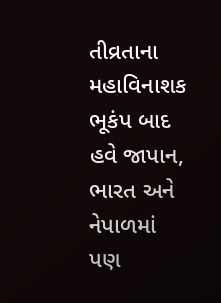તીવ્રતાના મહાવિનાશક ભૂકંપ બાદ હવે જાપાન, ભારત અને નેપાળમાં પણ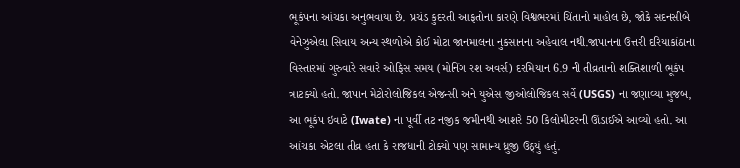ભૂકંપના આંચકા અનુભવાયા છે. પ્રચંડ કુદરતી આફતોના કારણે વિશ્વભરમાં ચિંતાનો માહોલ છે, જોકે સદનસીબે વેનેઝુએલા સિવાય અન્ય સ્થળોએ કોઈ મોટા જાનમાલના નુકસાનના અહેવાલ નથી.જાપાનના ઉત્તરી દરિયાકાંઠાના વિસ્તારમાં ગુરુવારે સવારે ઓફિસ સમય (મોનિંગ રશ અવર્સ) દરમિયાન 6.9 ની તીવ્રતાનો શક્તિશાળી ભૂકંપ ત્રાટક્યો હતો. જાપાન મેટોરોલોજિકલ એજન્સી અને યુએસ જીઓલોજિકલ સર્વે (USGS) ના જણાવ્યા મુજબ, આ ભૂકંપ ઇવાટે (Iwate) ના પૂર્વી તટ નજીક જમીનથી આશરે 50 કિલોમીટરની ઊંડાઈએ આવ્યો હતો. આ આંચકા એટલા તીવ્ર હતા કે રાજધાની ટોક્યો પણ સામાન્ય ધ્રુજી ઉઠ્યું હતું.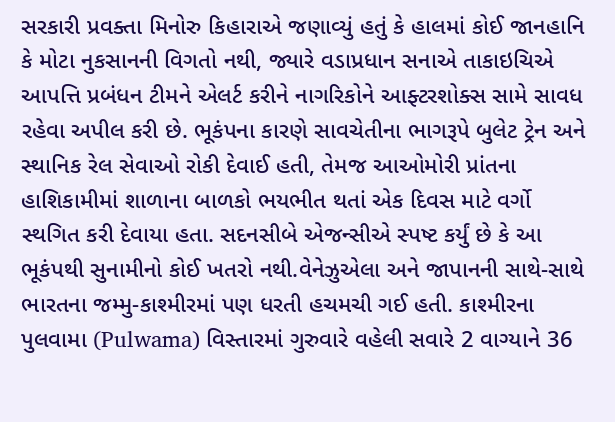સરકારી પ્રવક્તા મિનોરુ કિહારાએ જણાવ્યું હતું કે હાલમાં કોઈ જાનહાનિ કે મોટા નુકસાનની વિગતો નથી, જ્યારે વડાપ્રધાન સનાએ તાકાઇચિએ આપત્તિ પ્રબંધન ટીમને એલર્ટ કરીને નાગરિકોને આફ્ટરશોક્સ સામે સાવધ રહેવા અપીલ કરી છે. ભૂકંપના કારણે સાવચેતીના ભાગરૂપે બુલેટ ટ્રેન અને સ્થાનિક રેલ સેવાઓ રોકી દેવાઈ હતી, તેમજ આઓમોરી પ્રાંતના હાશિકામીમાં શાળાના બાળકો ભયભીત થતાં એક દિવસ માટે વર્ગો સ્થગિત કરી દેવાયા હતા. સદનસીબે એજન્સીએ સ્પષ્ટ કર્યું છે કે આ ભૂકંપથી સુનામીનો કોઈ ખતરો નથી.વેનેઝુએલા અને જાપાનની સાથે-સાથે ભારતના જમ્મુ-કાશ્મીરમાં પણ ધરતી હચમચી ગઈ હતી. કાશ્મીરના પુલવામા (Pulwama) વિસ્તારમાં ગુરુવારે વહેલી સવારે 2 વાગ્યાને 36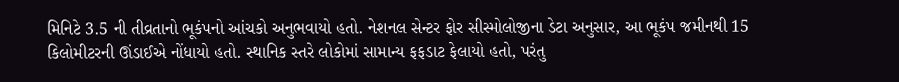મિનિટે 3.5 ની તીવ્રતાનો ભૂકંપનો આંચકો અનુભવાયો હતો. નેશનલ સેન્ટર ફોર સીસ્મોલોજીના ડેટા અનુસાર, આ ભૂકંપ જમીનથી 15 કિલોમીટરની ઊંડાઈએ નોંધાયો હતો. સ્થાનિક સ્તરે લોકોમાં સામાન્ય ફફડાટ ફેલાયો હતો, પરંતુ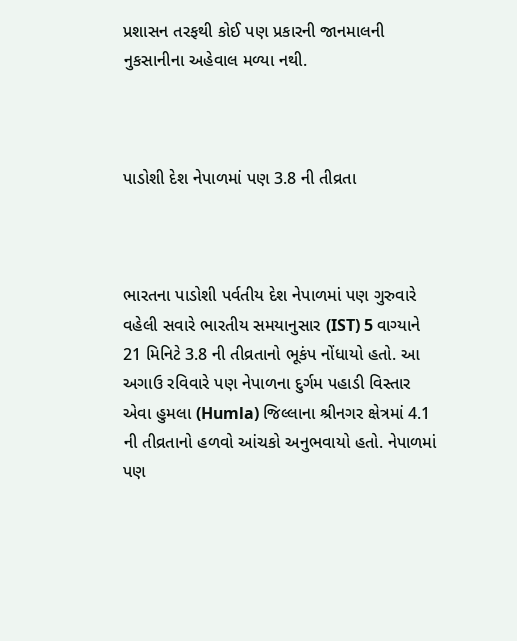પ્રશાસન તરફથી કોઈ પણ પ્રકારની જાનમાલની નુકસાનીના અહેવાલ મળ્યા નથી.



પાડોશી દેશ નેપાળમાં પણ 3.8 ની તીવ્રતા



ભારતના પાડોશી પર્વતીય દેશ નેપાળમાં પણ ગુરુવારે વહેલી સવારે ભારતીય સમયાનુસાર (IST) 5 વાગ્યાને 21 મિનિટે 3.8 ની તીવ્રતાનો ભૂકંપ નોંધાયો હતો. આ અગાઉ રવિવારે પણ નેપાળના દુર્ગમ પહાડી વિસ્તાર એવા હુમલા (Humla) જિલ્લાના શ્રીનગર ક્ષેત્રમાં 4.1 ની તીવ્રતાનો હળવો આંચકો અનુભવાયો હતો. નેપાળમાં પણ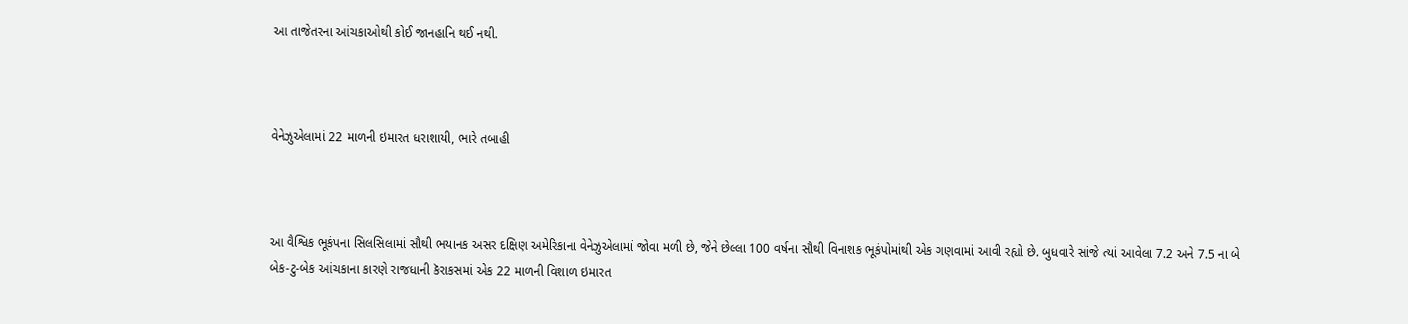આ તાજેતરના આંચકાઓથી કોઈ જાનહાનિ થઈ નથી.



વેનેઝુએલામાં 22 માળની ઇમારત ધરાશાયી, ભારે તબાહી



આ વૈશ્વિક ભૂકંપના સિલસિલામાં સૌથી ભયાનક અસર દક્ષિણ અમેરિકાના વેનેઝુએલામાં જોવા મળી છે, જેને છેલ્લા 100 વર્ષના સૌથી વિનાશક ભૂકંપોમાંથી એક ગણવામાં આવી રહ્યો છે. બુધવારે સાંજે ત્યાં આવેલા 7.2 અને 7.5 ના બે બેક-ટુ-બેક આંચકાના કારણે રાજધાની કૅરાકસમાં એક 22 માળની વિશાળ ઇમારત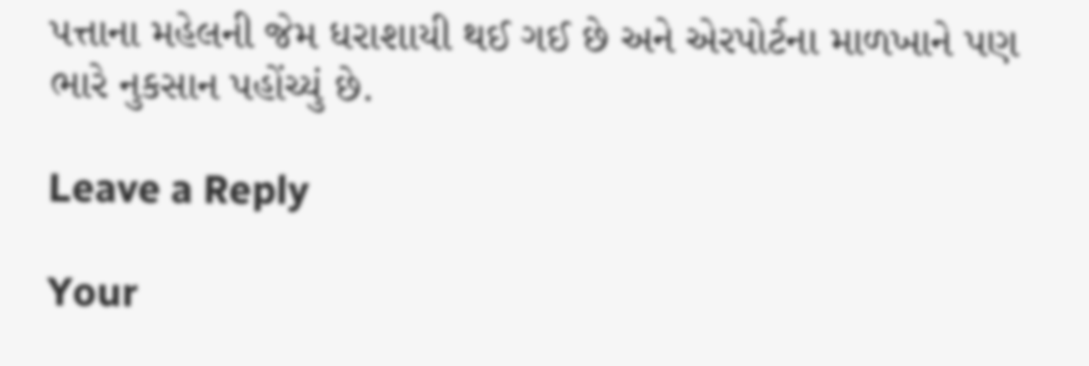પત્તાના મહેલની જેમ ધરાશાયી થઈ ગઈ છે અને એરપોર્ટના માળખાને પણ ભારે નુકસાન પહોંચ્યું છે.

Leave a Reply

Your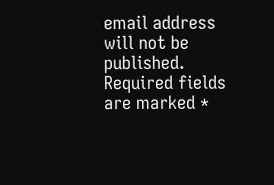email address will not be published. Required fields are marked *